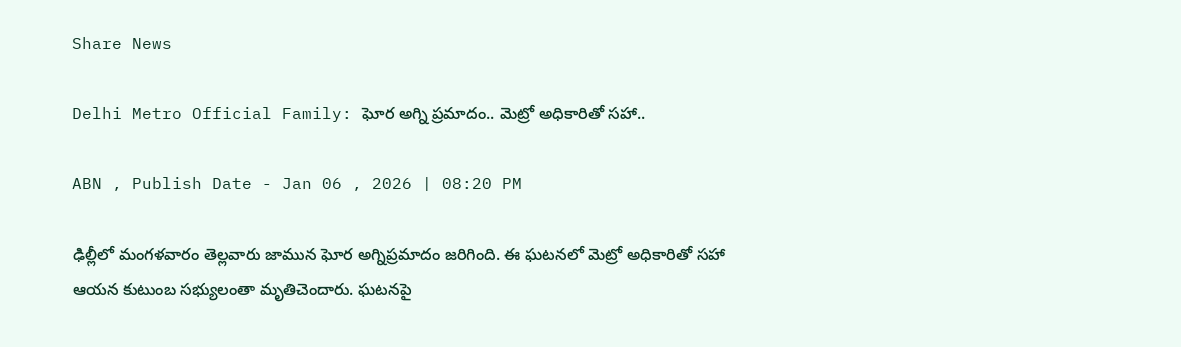Share News

Delhi Metro Official Family: ఘోర అగ్ని ప్రమాదం.. మెట్రో అధికారితో సహా..

ABN , Publish Date - Jan 06 , 2026 | 08:20 PM

ఢిల్లీలో మంగళవారం తెల్లవారు జామున ఘోర అగ్నిప్రమాదం జరిగింది. ఈ ఘటనలో మెట్రో అధికారితో సహా ఆయన కుటుంబ సభ్యులంతా మృతిచెందారు. ఘటనపై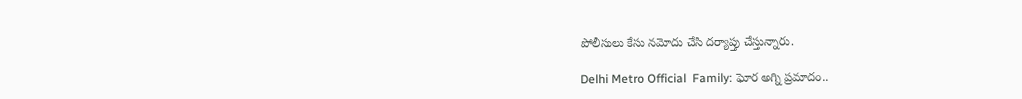పోలీసులు కేసు నమోదు చేసి దర్యాప్తు చేస్తున్నారు.

Delhi Metro Official  Family: ఘోర అగ్ని ప్రమాదం..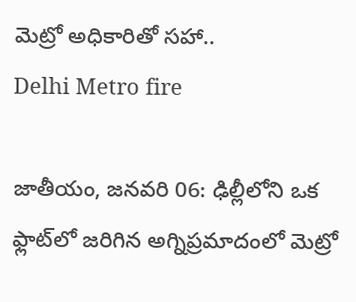మెట్రో అధికారితో సహా..
Delhi Metro fire

జాతీయం, జనవరి 06: ఢిల్లీలోని ఒక ఫ్లాట్‌లో జరిగిన అగ్నిప్రమాదంలో మెట్రో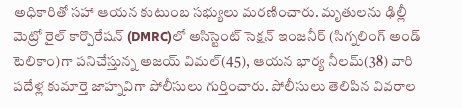అధికారితో సహా ఆయన కుటుంబ సభ్యులు మరణించారు. మృతులను ఢిల్లీ మెట్రో రైల్ కార్పొరేషన్ (DMRC)లో అసిస్టెంట్ సెక్షన్ ఇంజనీర్ (సిగ్నలింగ్ అండ్ టెలికాం)గా పనిచేస్తున్న అజయ్ విమల్(45), ఆయన భార్య నీలమ్(38) వారి పదేళ్ల కుమార్తె జాహ్నవిగా పోలీసులు గుర్తించారు. పోలీసులు తెలిపిన వివరాల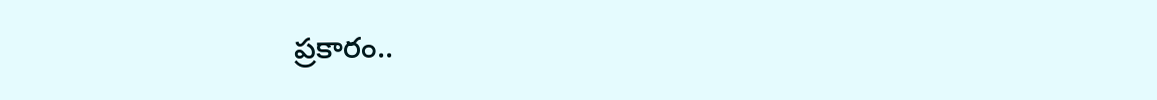ప్రకారం..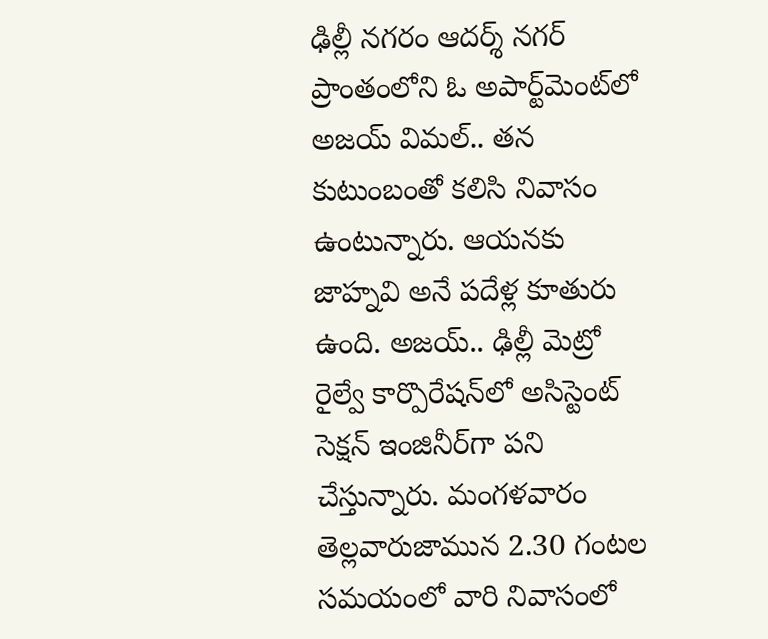ఢిల్లీ నగరం ఆదర్శ్ నగర్ ప్రాంతంలోని ఓ అపార్ట్‌మెంట్‌లో అజయ్ విమల్.. తన కుటుంబంతో కలిసి నివాసం ఉంటున్నారు. ఆయనకు జాహ్నవి అనే పదేళ్ల కూతురు ఉంది. అజయ్.. ఢిల్లీ మెట్రో రైల్వే కార్పొరేషన్‌లో అసిస్టెంట్ సెక్షన్ ఇంజినీర్‌గా పని చేస్తున్నారు. మంగళవారం తెల్లవారుజామున 2.30 గంటల సమయంలో వారి నివాసంలో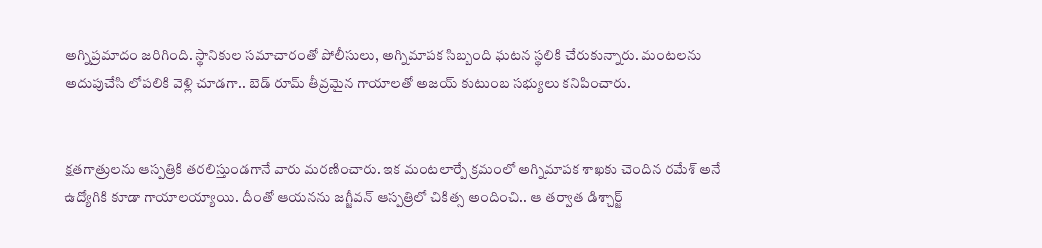అగ్నిప్రమాదం జరిగింది. స్థానికుల సమాచారంతో పోలీసులు, అగ్నిమాపక సిబ్బంది ఘటన స్థలికి చేరుకున్నారు. మంటలను అదుపుచేసి లోపలికి వెళ్లి చూడగా.. బెడ్ రూమ్ తీవ్రమైన గాయాలతో అజయ్ కుటుంబ సభ్యులు కనిపించారు.


క్షతగాత్రులను ఆస్పత్రికి తరలిస్తుండగానే వారు మరణించారు. ఇక మంటలార్పే క్రమంలో అగ్నిమాపక శాఖకు చెందిన రమేశ్ అనే ఉద్యోగికి కూడా గాయాలయ్యాయి. దీంతో ఆయనను జగ్జీవన్ ఆస్పత్రిలో చికిత్స అందించి.. ఆ తర్వాత డిశ్చార్జ్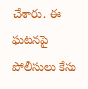చేశారు. ఈ ఘటనపై పోలీసులు కేసు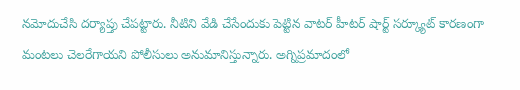నమోదుచేసి దర్యాప్తు చేపట్టారు. నీటిని వేడి చేసేందుకు పెట్టిన వాటర్ హీటర్ షార్ట్ సర్క్యూట్ కారణంగా మంటలు చెలరేగాయని పోలీసులు అనుమానిస్తున్నారు. అగ్నిప్రమాదంలో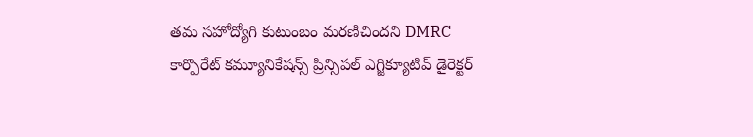తమ సహోద్యోగి కుటుంబం మరణిచిందని DMRC కార్పొరేట్ కమ్యూనికేషన్స్ ప్రిన్సిపల్ ఎగ్జిక్యూటివ్ డైరెక్టర్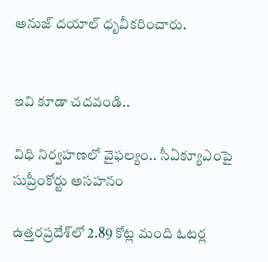అనుజ్ దయాల్ ధృవీకరించారు.


ఇవి కూడా చదవండి..

విధి నిర్వహణలో వైఫల్యం.. సీఏక్యూఎంపై సుప్రీంకోర్టు అసహనం

ఉత్తరప్రదేశ్‌లో 2.89 కోట్ల మంది ఓటర్ల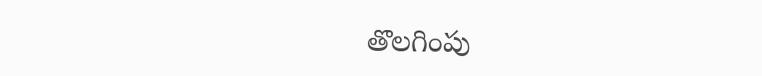తొలగింపు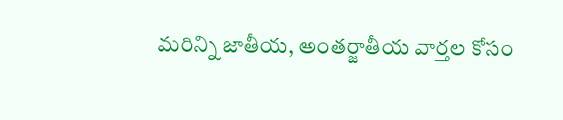మరిన్ని జాతీయ, అంతర్జాతీయ వార్తల కోసం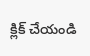క్లిక్ చేయండి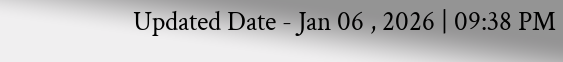Updated Date - Jan 06 , 2026 | 09:38 PM